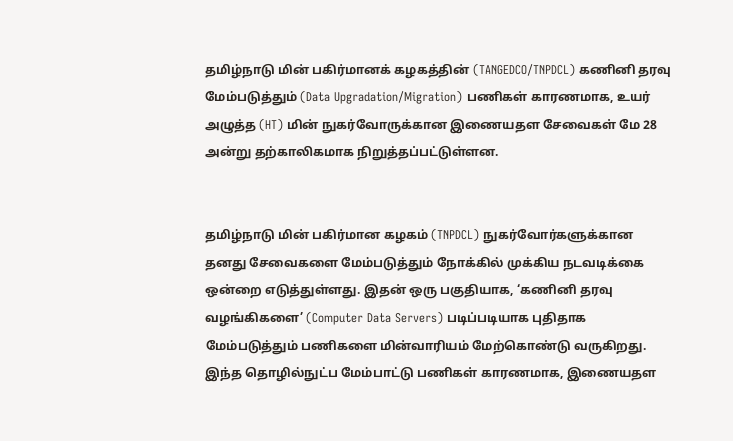தமிழ்நாடு மின் பகிர்மானக் கழகத்தின் (TANGEDCO/TNPDCL) கணினி தரவு மேம்படுத்தும் (Data Upgradation/Migration) பணிகள் காரணமாக, உயர் அழுத்த (HT) மின் நுகர்வோருக்கான இணையதள சேவைகள் மே 28 அன்று தற்காலிகமாக நிறுத்தப்பட்டுள்ளன.


தமிழ்நாடு மின் பகிர்மான கழகம் (TNPDCL) நுகர்வோர்களுக்கான தனது சேவைகளை மேம்படுத்தும் நோக்கில் முக்கிய நடவடிக்கை ஒன்றை எடுத்துள்ளது. இதன் ஒரு பகுதியாக, ‘கணினி தரவு வழங்கிகளை’ (Computer Data Servers) படிப்படியாக புதிதாக மேம்படுத்தும் பணிகளை மின்வாரியம் மேற்கொண்டு வருகிறது. இந்த தொழில்நுட்ப மேம்பாட்டு பணிகள் காரணமாக, இணையதள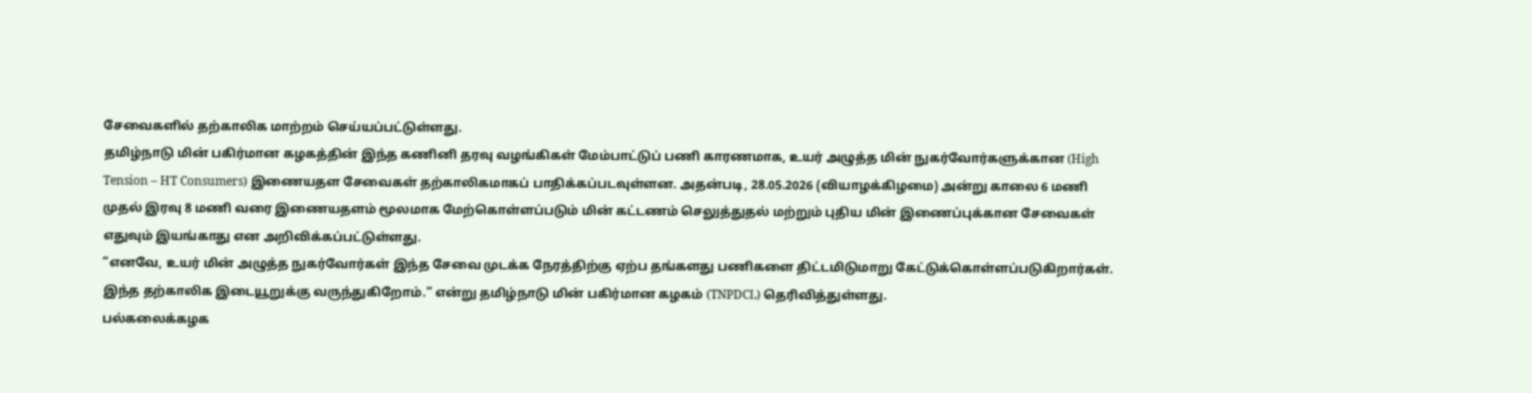சேவைகளில் தற்காலிக மாற்றம் செய்யப்பட்டுள்ளது.
தமிழ்நாடு மின் பகிர்மான கழகத்தின் இந்த கணினி தரவு வழங்கிகள் மேம்பாட்டுப் பணி காரணமாக, உயர் அழுத்த மின் நுகர்வோர்களுக்கான (High Tension – HT Consumers) இணையதள சேவைகள் தற்காலிகமாகப் பாதிக்கப்படவுள்ளன. அதன்படி, 28.05.2026 (வியாழக்கிழமை) அன்று காலை 6 மணி முதல் இரவு 8 மணி வரை இணையதளம் மூலமாக மேற்கொள்ளப்படும் மின் கட்டணம் செலுத்துதல் மற்றும் புதிய மின் இணைப்புக்கான சேவைகள் எதுவும் இயங்காது என அறிவிக்கப்பட்டுள்ளது.
”எனவே, உயர் மின் அழுத்த நுகர்வோர்கள் இந்த சேவை முடக்க நேரத்திற்கு ஏற்ப தங்களது பணிகளை திட்டமிடுமாறு கேட்டுக்கொள்ளப்படுகிறார்கள். இந்த தற்காலிக இடையூறுக்கு வருந்துகிறோம்.” என்று தமிழ்நாடு மின் பகிர்மான கழகம் (TNPDCL) தெரிவித்துள்ளது.
பல்கலைக்கழக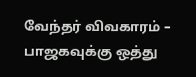வேந்தர் விவகாரம் – பாஜகவுக்கு ஒத்து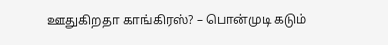ஊதுகிறதா காங்கிரஸ்? – பொன்முடி கடும்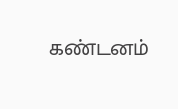கண்டனம்